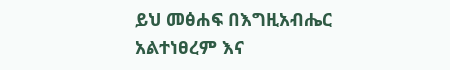ይህ መፅሐፍ በእግዚአብሔር አልተነፀረም እና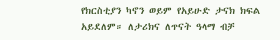የክርስቲያን ካኖን ወይም የአይሁድ ታናክ ክፍል አይደለም። ለታሪክና ለጥናት ዓላማ ብቻ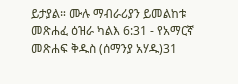ይታያል። ሙሉ ማብራሪያን ይመልከቱ መጽሐፈ ዕዝራ ካልእ 6:31 - የአማርኛ መጽሐፍ ቅዱስ (ሰማንያ አሃዱ)31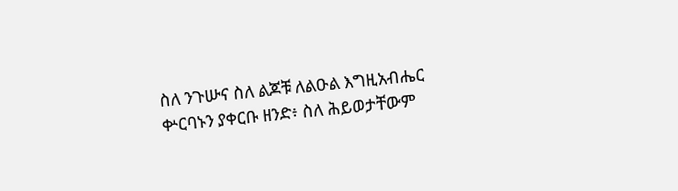ስለ ንጉሡና ስለ ልጆቹ ለልዑል እግዚአብሔር ቍርባኑን ያቀርቡ ዘንድ፥ ስለ ሕይወታቸውም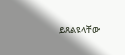ይጸልዩላቸው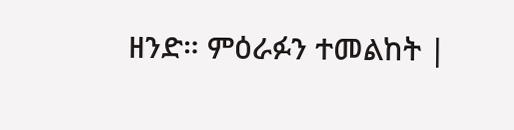ዘንድ። ምዕራፉን ተመልከት |